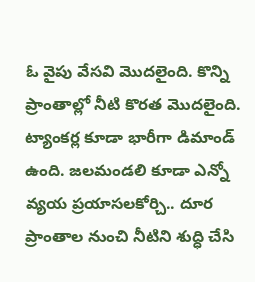ఓ వైపు వేసవి మెుదలైంది. కొన్ని ప్రాంతాల్లో నీటి కొరత మెుదలైంది. ట్యాంకర్ల కూడా భారీగా డిమాండ్ ఉంది. జలమండలి కూడా ఎన్నో వ్యయ ప్రయాసలకోర్చి.. దూర ప్రాంతాల నుంచి నీటిని శుద్ధి చేసి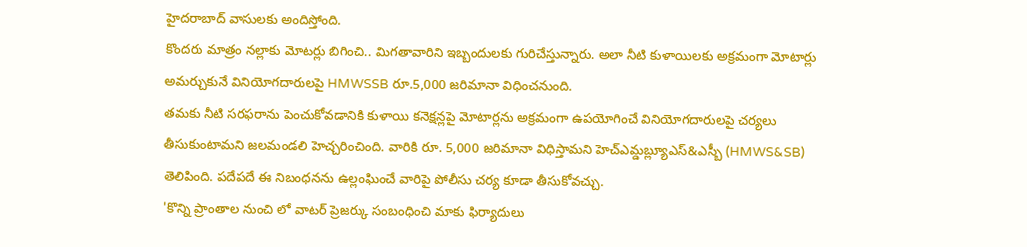హైదరాబాద్ వాసులకు అందిస్తోంది.
కొందరు మాత్రం నల్లాకు మోటర్లు బిగించి.. మిగతావారిని ఇబ్బందులకు గురిచేస్తున్నారు. అలా నీటి కుళాయిలకు అక్రమంగా మోటార్లు అమర్చుకునే వినియోగదారులపై HMWSSB రూ.5,000 జరిమానా విధించనుంది.
తమకు నీటి సరఫరాను పెంచుకోవడానికి కుళాయి కనెక్షన్లపై మోటార్లను అక్రమంగా ఉపయోగించే వినియోగదారులపై చర్యలు తీసుకుంటామని జలమండలి హెచ్చరించింది. వారికి రూ. 5,000 జరిమానా విధిస్తామని హెచ్ఎమ్డబ్ల్యూఎస్&ఎస్బీ (HMWS&SB) తెలిపింది. పదేపదే ఈ నిబంధనను ఉల్లంఘించే వారిపై పోలీసు చర్య కూడా తీసుకోవచ్చు.
'కొన్ని ప్రాంతాల నుంచి లో వాటర్ ప్రెజర్కు సంబంధించి మాకు ఫిర్యాదులు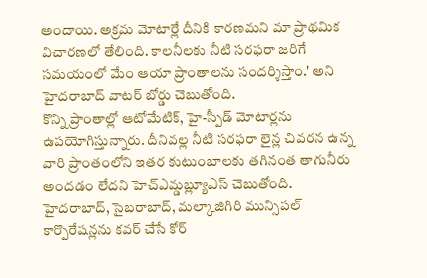అందాయి. అక్రమ మోటార్లే దీనికి కారణమని మా ప్రాథమిక విచారణలో తేలింది. కాలనీలకు నీటి సరఫరా జరిగే సమయంలో మేం ఆయా ప్రాంతాలను సందర్శిస్తాం.' అని హైదరాబాద్ వాటర్ బోర్డు చెబుతోంది.
కొన్ని ప్రాంతాల్లో ఆటోమేటిక్, హై-స్పీడ్ మోటార్లను ఉపయోగిస్తున్నారు. దీనివల్ల నీటి సరఫరా లైన్ల చివరన ఉన్న వారి ప్రాంతంలోని ఇతర కుటుంబాలకు తగినంత తాగునీరు అందడం లేదని హెచ్ఎమ్డబ్ల్యూఎస్ చెబుతోంది. హైదరాబాద్, సైబరాబాద్, మల్కాజిగిరి మున్సిపల్ కార్పొరేషన్లను కవర్ చేసే కోర్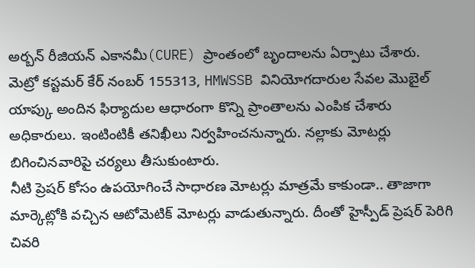అర్బన్ రీజియన్ ఎకానమీ(CURE) ప్రాంతంలో బృందాలను ఏర్పాటు చేశారు.
మెట్రో కస్టమర్ కేర్ నంబర్ 155313, HMWSSB వినియోగదారుల సేవల మొబైల్ యాప్కు అందిన ఫిర్యాదుల ఆధారంగా కొన్ని ప్రాంతాలను ఎంపిక చేశారు అధికారులు. ఇంటింటికీ తనిఖీలు నిర్వహించనున్నారు. నల్లాకు మోటర్లు బిగించినవారిపై చర్యలు తీసుకుంటారు.
నీటి ప్రెషర్ కోసం ఉపయోగించే సాధారణ మోటర్లు మాత్రమే కాకుండా.. తాజాగా మార్కెట్లోకి వచ్చిన ఆటోమెటిక్ మోటర్లు వాడుతున్నారు. దీంతో హైస్పీడ్ ప్రెషర్ పెరిగి చివరి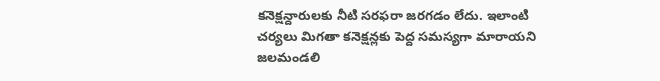కనెక్షన్దారులకు నీటి సరఫరా జరగడం లేదు. ఇలాంటి చర్యలు మిగతా కనెక్షన్లకు పెద్ద సమస్యగా మారాయని జలమండలి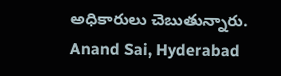అధికారులు చెబుతున్నారు.
Anand Sai, Hyderabad